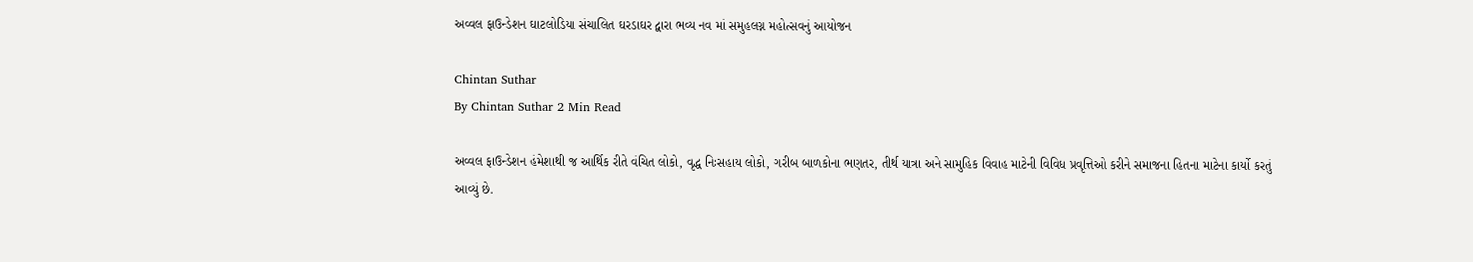અવ્વલ ફાઉન્ડેશન ઘાટલોડિયા સંચાલિત ઘરડાઘર દ્વારા ભવ્ય નવ માં સમુહલગ્ન મહોત્સવનું આયોજન

Chintan Suthar
By Chintan Suthar 2 Min Read

અવ્વલ ફાઉન્ડેશન હંમેશાથી જ આર્થિક રીતે વંચિત લોકો, વૃદ્ધ નિઃસહાય લોકો, ગરીબ બાળકોના ભણતર, તીર્થ યાત્રા અને સામુહિક વિવાહ માટેની વિવિધ પ્રવૃત્તિઓ કરીને સમાજના હિતના માટેના કાર્યો કરતું આવ્યું છે.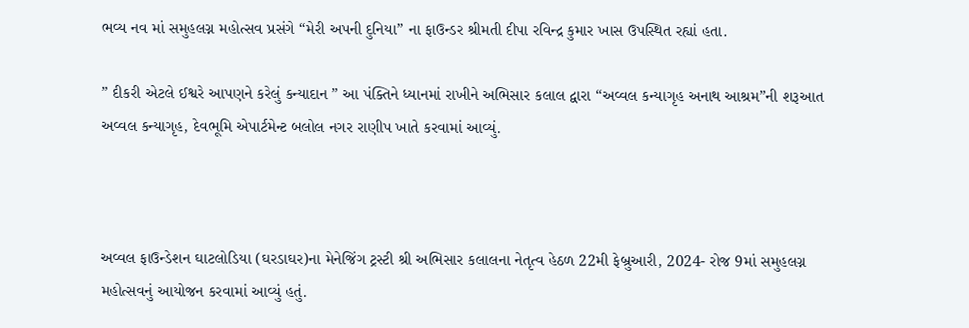ભવ્ય નવ માં સમુહલગ્ન મહોત્સવ પ્રસંગે “મેરી અપની દુનિયા” ના ફાઉન્ડર શ્રીમતી દીપા રવિન્દ્ર કુમાર ખાસ ઉપસ્થિત રહ્યાં હતા.

” દીકરી એટલે ઈશ્વરે આપણને કરેલું કન્યાદાન ” આ પંક્તિને ધ્યાનમાં રાખીને અભિસાર કલાલ દ્વારા “અવ્વલ કન્યાગૃહ અનાથ આશ્રમ”ની શરૂઆત અવ્વલ કન્યાગૃહ, દેવભૂમિ એપાર્ટમેન્ટ બલોલ નગર રાણીપ ખાતે કરવામાં આવ્યું.



અવ્વલ ફાઉન્ડેશન ઘાટલોડિયા (ઘરડાઘર)ના મેનેજિંગ ટ્રસ્ટી શ્રી અભિસાર કલાલના નેતૃત્વ હેઠળ 22મી ફેબ્રુઆરી, 2024- રોજ 9માં સમુહલગ્ન મહોત્સવનું આયોજન કરવામાં આવ્યું હતું.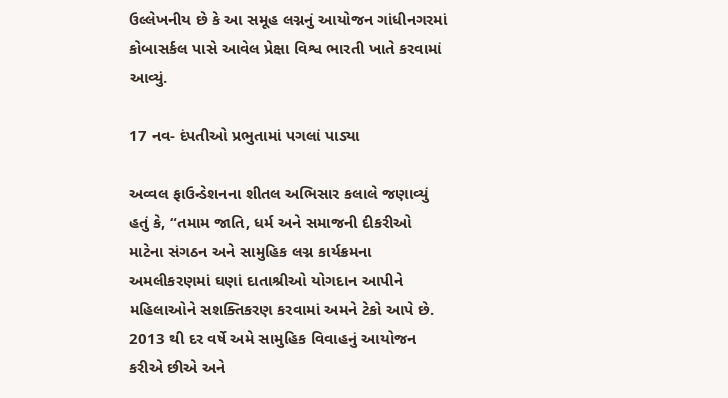ઉલ્લેખનીય છે કે આ સમૂહ લગ્નનું આયોજન ગાંધીનગરમાં કોબાસર્કલ પાસે આવેલ પ્રેક્ષા વિશ્વ ભારતી ખાતે કરવામાં આવ્યું.

17 નવ- દંપતીઓ પ્રભુતામાં પગલાં પાડ્યા

અવ્વલ ફાઉન્ડેશનના શીતલ અભિસાર કલાલે જણાવ્યું હતું કે, “તમામ જાતિ, ધર્મ અને સમાજની દીકરીઓ માટેના સંગઠન અને સામુહિક લગ્ન કાર્યક્રમના અમલીકરણમાં ઘણાં દાતાશ્રીઓ યોગદાન આપીને મહિલાઓને સશક્તિકરણ કરવામાં અમને ટેકો આપે છે. 2013 થી દર વર્ષે અમે સામુહિક વિવાહનું આયોજન કરીએ છીએ અને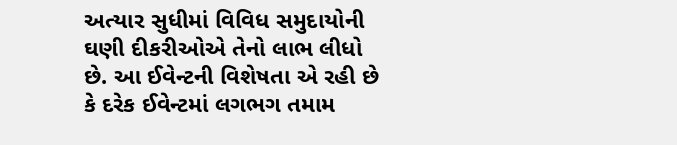અત્યાર સુધીમાં વિવિધ સમુદાયોની ઘણી દીકરીઓએ તેનો લાભ લીધો છે. આ ઈવેન્ટની વિશેષતા એ રહી છે કે દરેક ઈવેન્ટમાં લગભગ તમામ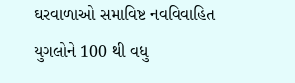ઘરવાળાઓ સમાવિષ્ટ નવવિવાહિત યુગલોને 100 થી વધુ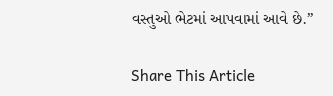વસ્તુઓ ભેટમાં આપવામાં આવે છે.”

Share This Article